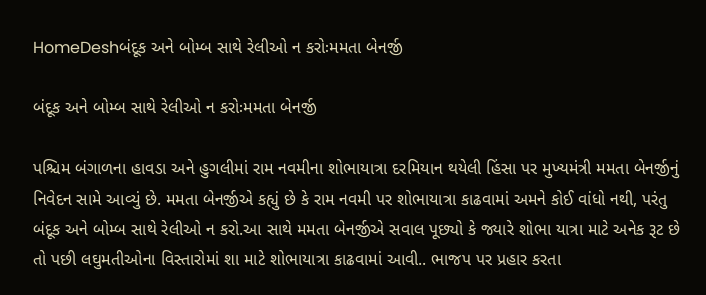HomeDeshબંદૂક અને બોમ્બ સાથે રેલીઓ ન કરોઃમમતા બેનર્જી

બંદૂક અને બોમ્બ સાથે રેલીઓ ન કરોઃમમતા બેનર્જી

પશ્ચિમ બંગાળના હાવડા અને હુગલીમાં રામ નવમીના શોભાયાત્રા દરમિયાન થયેલી હિંસા પર મુખ્યમંત્રી મમતા બેનર્જીનું નિવેદન સામે આવ્યું છે. મમતા બેનર્જીએ કહ્યું છે કે રામ નવમી પર શોભાયાત્રા કાઢવામાં અમને કોઈ વાંધો નથી, પરંતુ બંદૂક અને બોમ્બ સાથે રેલીઓ ન કરો.આ સાથે મમતા બેનર્જીએ સવાલ પૂછ્યો કે જ્યારે શોભા યાત્રા માટે અનેક રૂટ છે તો પછી લઘુમતીઓના વિસ્તારોમાં શા માટે શોભાયાત્રા કાઢવામાં આવી.. ભાજપ પર પ્રહાર કરતા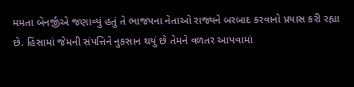મમતા બેનર્જીએ જણાવ્યું હતું તે ભાજપના નેતાઓ રાજ્યને બરબાદ કરવાનો પ્રયાસ કરી રહ્યા છે. હિંસામાં જેમની સંપત્તિને નુકસાન થયું છે તેમને વળતર આપવામાં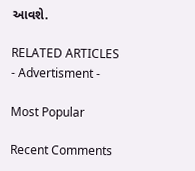આવશે.

RELATED ARTICLES
- Advertisment -

Most Popular

Recent Comments